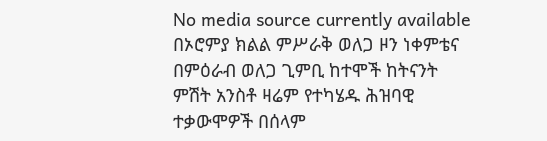No media source currently available
በኦሮምያ ክልል ምሥራቅ ወለጋ ዞን ነቀምቴና በምዕራብ ወለጋ ጊምቢ ከተሞች ከትናንት ምሽት አንስቶ ዛሬም የተካሄዱ ሕዝባዊ ተቃውሞዎች በሰላም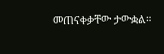መጠናቀቃቸው ታውቋል።